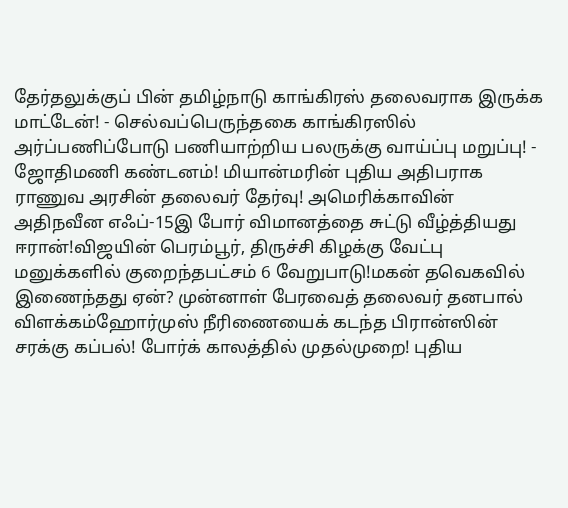தேர்தலுக்குப் பின் தமிழ்நாடு காங்கிரஸ் தலைவராக இருக்க மாட்டேன்! - செல்வப்பெருந்தகை காங்கிரஸில் அர்ப்பணிப்போடு பணியாற்றிய பலருக்கு வாய்ப்பு மறுப்பு! - ஜோதிமணி கண்டனம்! மியான்மரின் புதிய அதிபராக ராணுவ அரசின் தலைவர் தேர்வு! அமெரிக்காவின் அதிநவீன எஃப்-15இ போர் விமானத்தை சுட்டு வீழ்த்தியது ஈரான்!விஜயின் பெரம்பூர், திருச்சி கிழக்கு வேட்பு மனுக்களில் குறைந்தபட்சம் 6 வேறுபாடு!மகன் தவெகவில் இணைந்தது ஏன்? முன்னாள் பேரவைத் தலைவர் தனபால் விளக்கம்ஹோர்முஸ் நீரிணையைக் கடந்த பிரான்ஸின் சரக்கு கப்பல்! போர்க் காலத்தில் முதல்முறை! புதிய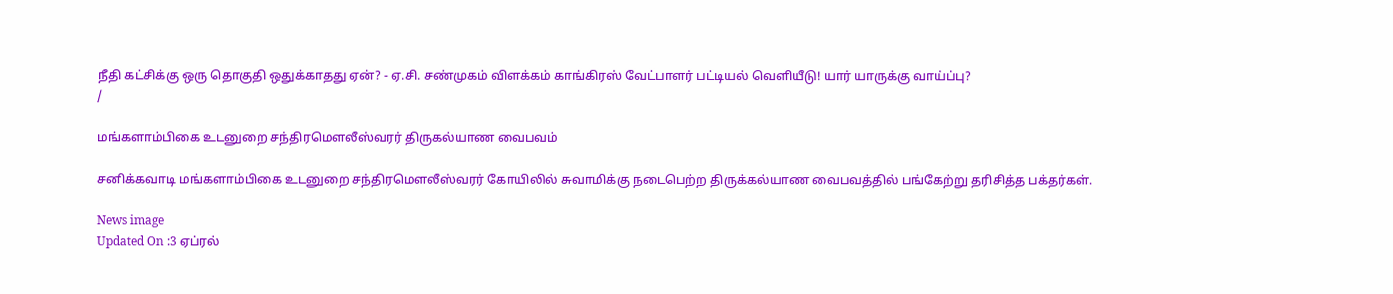நீதி கட்சிக்கு ஒரு தொகுதி ஒதுக்காதது ஏன்? - ஏ.சி. சண்முகம் விளக்கம் காங்கிரஸ் வேட்பாளர் பட்டியல் வெளியீடு! யார் யாருக்கு வாய்ப்பு?
/

மங்களாம்பிகை உடனுறை சந்திரமெளலீஸ்வரர் திருகல்யாண வைபவம்

சனிக்கவாடி மங்களாம்பிகை உடனுறை சந்திரமெளலீஸ்வரர் கோயிலில் சுவாமிக்கு நடைபெற்ற திருக்கல்யாண வைபவத்தில் பங்கேற்று தரிசித்த பக்தர்கள்.

News image
Updated On :3 ஏப்ரல்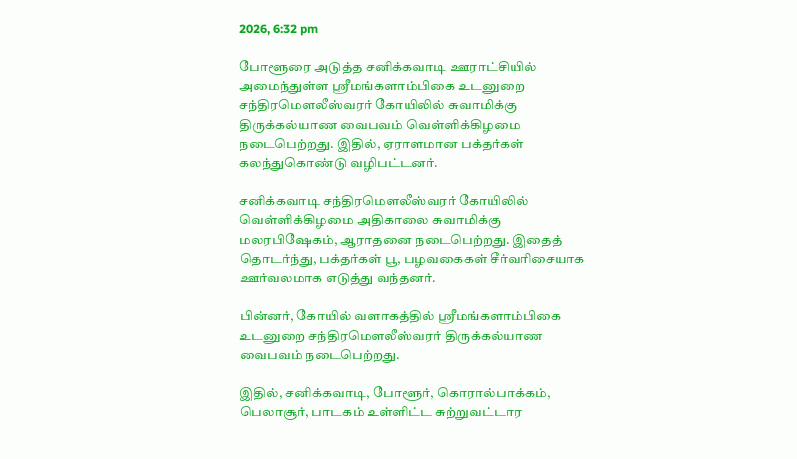2026, 6:32 pm

போளூரை அடுத்த சனிக்கவாடி ஊராட்சியில் அமைந்துள்ள ஸ்ரீமங்களாம்பிகை உடனுறை சந்திரமெளலீஸ்வரர் கோயிலில் சுவாமிக்கு திருக்கல்யாண வைபவம் வெள்ளிக்கிழமை நடைபெற்றது. இதில், ஏராளமான பக்தர்கள் கலந்துகொண்டு வழிபட்டனர்.

சனிக்கவாடி சந்திரமெளலீஸ்வரர் கோயிலில் வெள்ளிக்கிழமை அதிகாலை சுவாமிக்கு மலரபிஷேகம், ஆராதனை நடைபெற்றது. இதைத் தொடர்ந்து, பக்தர்கள் பூ, பழவகைகள் சீர்வரிசையாக ஊர்வலமாக எடுத்து வந்தனர்.

பின்னர், கோயில் வளாகத்தில் ஸ்ரீமங்களாம்பிகை உடனுறை சந்திரமெளலீஸ்வரர் திருக்கல்யாண வைபவம் நடைபெற்றது.

இதில், சனிக்கவாடி, போளூர், கொரால்பாக்கம், பெலாசூர், பாடகம் உள்ளிட்ட சுற்றுவட்டார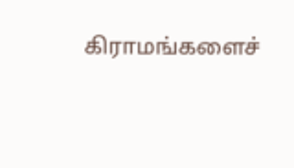கிராமங்களைச்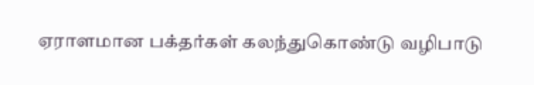ஏராளமான பக்தர்கள் கலந்துகொண்டு வழிபாடு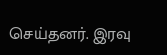செய்தனர். இரவு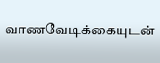வாணவேடிக்கையுடன்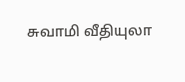சுவாமி வீதியுலா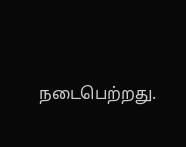நடைபெற்றது.